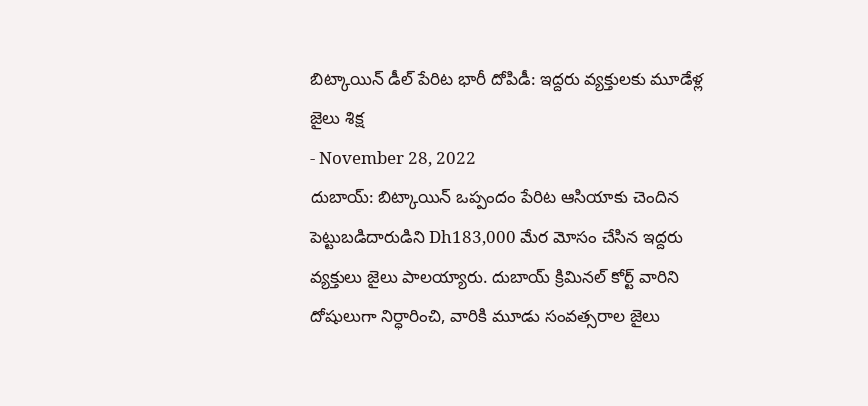బిట్కాయిన్ డీల్ పేరిట భారీ దోపిడీ: ఇద్దరు వ్యక్తులకు మూడేళ్ల జైలు శిక్ష
- November 28, 2022
దుబాయ్: బిట్కాయిన్ ఒప్పందం పేరిట ఆసియాకు చెందిన పెట్టుబడిదారుడిని Dh183,000 మేర మోసం చేసిన ఇద్దరు వ్యక్తులు జైలు పాలయ్యారు. దుబాయ్ క్రిమినల్ కోర్ట్ వారిని దోషులుగా నిర్ధారించి, వారికి మూడు సంవత్సరాల జైలు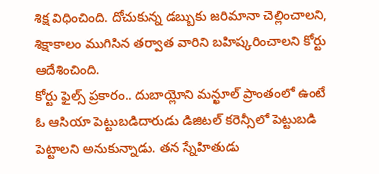శిక్ష విధించింది. దోచుకున్న డబ్బుకు జరిమానా చెల్లించాలని, శిక్షాకాలం ముగిసిన తర్వాత వారిని బహిష్కరించాలని కోర్టు ఆదేశించింది.
కోర్టు ఫైల్స్ ప్రకారం.. దుబాయ్లోని మన్ఖూల్ ప్రాంతంలో ఉంటే ఓ ఆసియా పెట్టుబడిదారుడు డిజిటల్ కరెన్సీలో పెట్టుబడి పెట్టాలని అనుకున్నాడు. తన స్నేహితుడు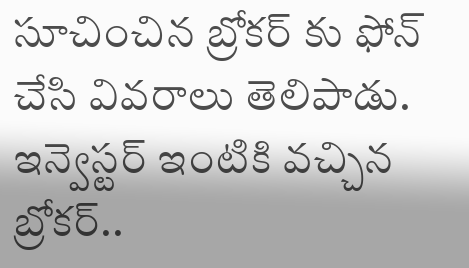సూచించిన బ్రోకర్ కు ఫోన్ చేసి వివరాలు తెలిపాడు. ఇన్వెస్టర్ ఇంటికి వచ్చిన బ్రోకర్..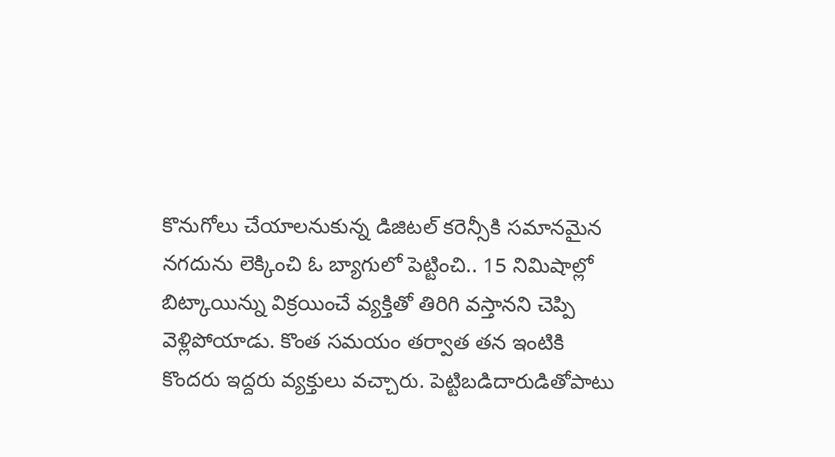కొనుగోలు చేయాలనుకున్న డిజిటల్ కరెన్సీకి సమానమైన నగదును లెక్కించి ఓ బ్యాగులో పెట్టించి.. 15 నిమిషాల్లో బిట్కాయిన్ను విక్రయించే వ్యక్తితో తిరిగి వస్తానని చెప్పి వెళ్లిపోయాడు. కొంత సమయం తర్వాత తన ఇంటికి కొందరు ఇద్దరు వ్యక్తులు వచ్చారు. పెట్టిబడిదారుడితోపాటు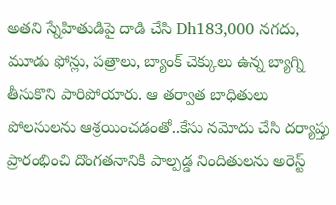అతని స్నేహితుడిపై దాడి చేసి Dh183,000 నగదు, మూడు ఫోన్లు, పత్రాలు, బ్యాంక్ చెక్కులు ఉన్న బ్యాగ్ని తీసుకొని పారిపోయారు. ఆ తర్వాత బాధితులు పోలసులను ఆశ్రయించడంతో..కేసు నమోదు చేసి దర్యాప్తు ప్రారంభించి దొంగతనానికి పాల్పడ్డ నిందితులను అరెస్ట్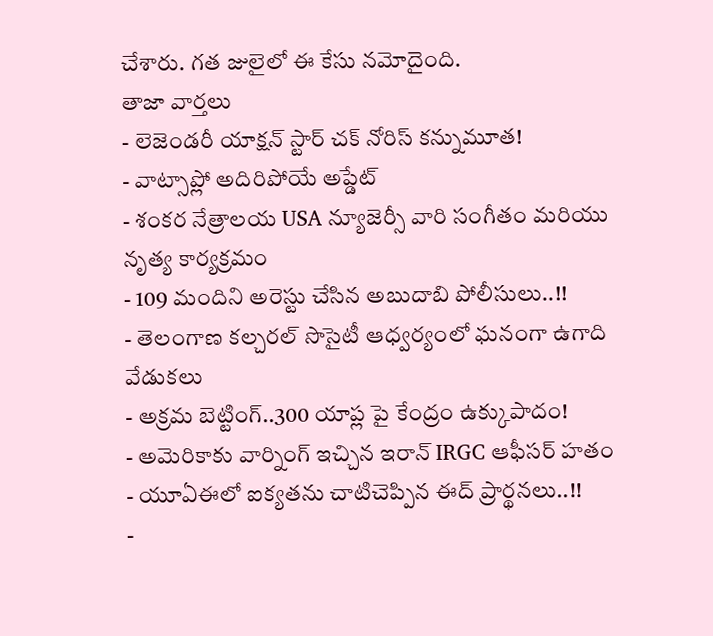చేశారు. గత జులైలో ఈ కేసు నమోదైంది.
తాజా వార్తలు
- లెజెండరీ యాక్షన్ స్టార్ చక్ నోరిస్ కన్నుమూత!
- వాట్సాప్లో అదిరిపోయే అప్డేట్
- శంకర నేత్రాలయ USA న్యూజెర్సీ వారి సంగీతం మరియు నృత్య కార్యక్రమం
- 109 మందిని అరెస్టు చేసిన అబుదాబి పోలీసులు..!!
- తెలంగాణ కల్చరల్ సొసైటీ ఆధ్వర్యంలో ఘనంగా ఉగాది వేడుకలు
- అక్రమ బెట్టింగ్..300 యాప్ల పై కేంద్రం ఉక్కుపాదం!
- అమెరికాకు వార్నింగ్ ఇచ్చిన ఇరాన్ IRGC ఆఫీసర్ హతం
- యూఏఈలో ఐక్యతను చాటిచెప్పిన ఈద్ ప్రార్థనలు..!!
-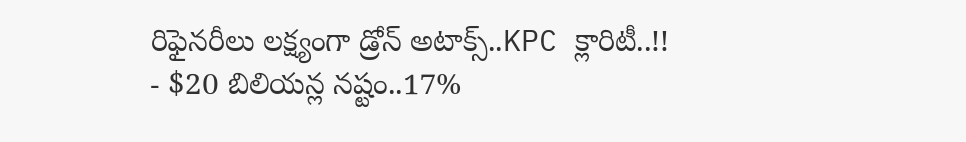రిఫైనరీలు లక్ష్యంగా డ్రోన్ అటాక్స్..KPC క్లారిటీ..!!
- $20 బిలియన్ల నష్టం..17%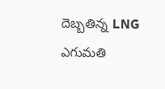దెబ్బతిన్న LNG ఎగుమతి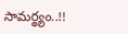సామర్థ్యం..!!